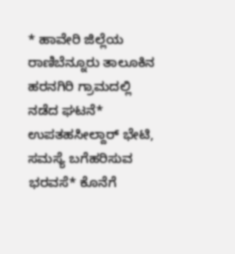* ಹಾವೇರಿ ಜಿಲ್ಲೆಯ ರಾಣಿಬೆನ್ನೂರು ತಾಲೂಕಿನ ಹರನಗಿರಿ ಗ್ರಾಮದಲ್ಲಿ ನಡೆದ ಘಟನೆ* ಉಪತಹಸೀಲ್ದಾರ್‌ ಭೇಟಿ, ಸಮಸ್ಯೆ ಬಗೆಹರಿಸುವ ಭರವಸೆ* ಕೊನೆಗೆ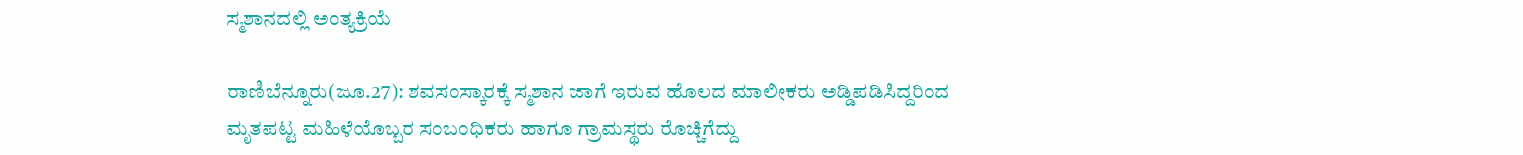ಸ್ಮಶಾನದಲ್ಲಿ ಅಂತ್ಯಕ್ರಿಯೆ

ರಾಣಿಬೆನ್ನೂರು(ಜೂ.27): ಶವಸಂಸ್ಕಾರಕ್ಕೆ ಸ್ಮಶಾನ ಜಾಗೆ ಇರುವ ಹೊಲದ ಮಾಲೀಕರು ಅಡ್ಡಿಪಡಿಸಿದ್ದರಿಂದ ಮೃತಪಟ್ಟ ಮಹಿಳೆಯೊಬ್ಬರ ಸಂಬಂಧಿಕರು ಹಾಗೂ ಗ್ರಾಮಸ್ಥರು ರೊಚ್ಚಿಗೆದ್ದು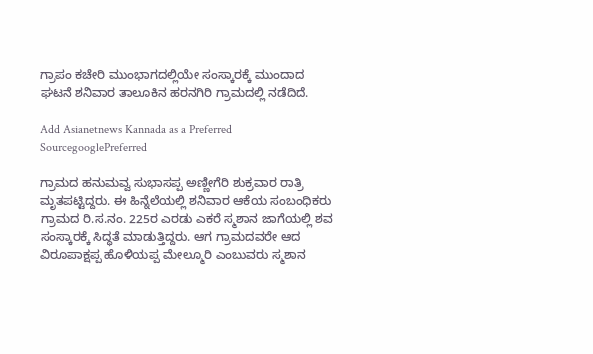ಗ್ರಾಪಂ ಕಚೇರಿ ಮುಂಭಾಗದಲ್ಲಿಯೇ ಸಂಸ್ಕಾರಕ್ಕೆ ಮುಂದಾದ ಘಟನೆ ಶನಿವಾರ ತಾಲೂಕಿನ ಹರನಗಿರಿ ಗ್ರಾಮದಲ್ಲಿ ನಡೆದಿದೆ.

Add Asianetnews Kannada as a Preferred SourcegooglePreferred

ಗ್ರಾಮದ ಹನುಮವ್ವ ಸುಭಾಸಪ್ಪ ಅಣ್ಣೀಗೆರಿ ಶುಕ್ರವಾರ ರಾತ್ರಿ ಮೃತಪಟ್ಟಿದ್ದರು. ಈ ಹಿನ್ನೆಲೆಯಲ್ಲಿ ಶನಿವಾರ ಆಕೆಯ ಸಂಬಂಧಿಕರು ಗ್ರಾಮದ ರಿ.ಸ.ನಂ. 225ರ ಎರಡು ಎಕರೆ ಸ್ಮಶಾನ ಜಾಗೆಯಲ್ಲಿ ಶವ ಸಂಸ್ಕಾರಕ್ಕೆ ಸಿದ್ಧತೆ ಮಾಡುತ್ತಿದ್ದರು. ಆಗ ಗ್ರಾಮದವರೇ ಆದ ವಿರೂಪಾಕ್ಷಪ್ಪ ಹೊಳಿಯಪ್ಪ ಮೇಲ್ಮೂರಿ ಎಂಬುವರು ಸ್ಮಶಾನ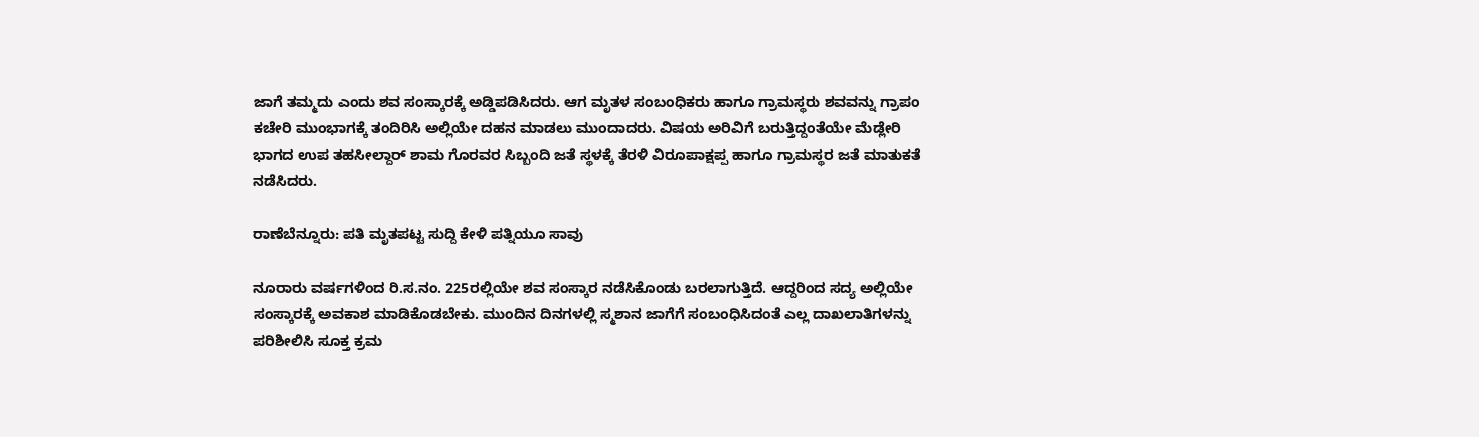ಜಾಗೆ ತಮ್ಮದು ಎಂದು ಶವ ಸಂಸ್ಕಾರಕ್ಕೆ ಅಡ್ಡಿಪಡಿಸಿದರು. ಆಗ ಮೃತಳ ಸಂಬಂಧಿಕರು ಹಾಗೂ ಗ್ರಾಮಸ್ಥರು ಶವವನ್ನು ಗ್ರಾಪಂ ಕಚೇರಿ ಮುಂಭಾಗಕ್ಕೆ ತಂದಿರಿಸಿ ಅಲ್ಲಿಯೇ ದಹನ ಮಾಡಲು ಮುಂದಾದರು. ವಿಷಯ ಅರಿವಿಗೆ ಬರುತ್ತಿದ್ದಂತೆಯೇ ಮೆಡ್ಲೇರಿ ಭಾಗದ ಉಪ ತಹಸೀಲ್ದಾರ್‌ ಶಾಮ ಗೊರವರ ಸಿಬ್ಬಂದಿ ಜತೆ ಸ್ಥಳಕ್ಕೆ ತೆರಳಿ ವಿರೂಪಾಕ್ಷಪ್ಪ ಹಾಗೂ ಗ್ರಾಮಸ್ಥರ ಜತೆ ಮಾತುಕತೆ ನಡೆಸಿದರು.

ರಾಣೆಬೆನ್ನೂರು: ಪತಿ ಮೃತಪಟ್ಟ ಸುದ್ದಿ ಕೇಳಿ ಪತ್ನಿಯೂ ಸಾವು

ನೂರಾರು ವರ್ಷಗಳಿಂದ ರಿ.ಸ.ನಂ. 225ರಲ್ಲಿಯೇ ಶವ ಸಂಸ್ಕಾರ ನಡೆಸಿಕೊಂಡು ಬರಲಾಗುತ್ತಿದೆ. ಆದ್ದರಿಂದ ಸದ್ಯ ಅಲ್ಲಿಯೇ ಸಂಸ್ಕಾರಕ್ಕೆ ಅವಕಾಶ ಮಾಡಿಕೊಡಬೇಕು. ಮುಂದಿನ ದಿನಗಳಲ್ಲಿ ಸ್ಮಶಾನ ಜಾಗೆಗೆ ಸಂಬಂಧಿಸಿದಂತೆ ಎಲ್ಲ ದಾಖಲಾತಿಗಳನ್ನು ಪರಿಶೀಲಿಸಿ ಸೂಕ್ತ ಕ್ರಮ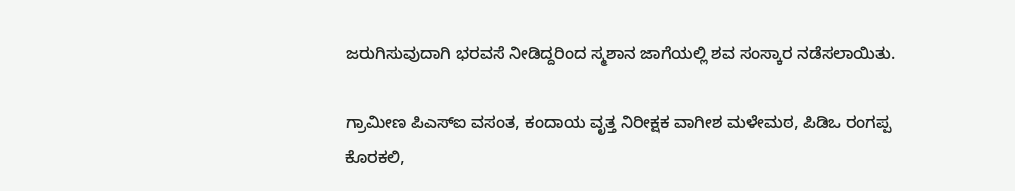ಜರುಗಿಸುವುದಾಗಿ ಭರವಸೆ ನೀಡಿದ್ದರಿಂದ ಸ್ಮಶಾನ ಜಾಗೆಯಲ್ಲಿ ಶವ ಸಂಸ್ಕಾರ ನಡೆಸಲಾಯಿತು.

ಗ್ರಾಮೀಣ ಪಿಎಸ್‌ಐ ವಸಂತ, ಕಂದಾಯ ವೃತ್ತ ನಿರೀಕ್ಷಕ ವಾಗೀಶ ಮಳೇಮಠ, ಪಿಡಿಒ ರಂಗಪ್ಪ ಕೊರಕಲಿ,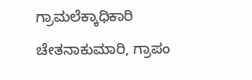ಗ್ರಾಮಲೆಕ್ಕಾಧಿಕಾರಿ ಚೇತನಾಕುಮಾರಿ, ಗ್ರಾಪಂ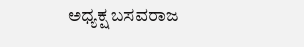ಅಧ್ಯಕ್ಷ ಬಸವರಾಜ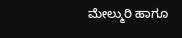ಮೇಲ್ಮುರಿ ಹಾಗೂ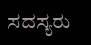ಸದಸ್ಯರು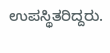ಉಪಸ್ಥಿತರಿದ್ದರು.